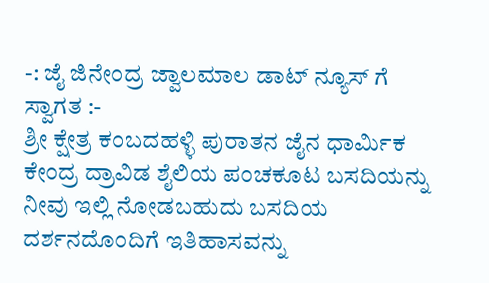-: ಜೈ ಜಿನೇಂದ್ರ ಜ್ವಾಲಮಾಲ ಡಾಟ್ ನ್ಯೂಸ್ ಗೆ ಸ್ವಾಗತ :-
ಶ್ರೀ ಕ್ಷೇತ್ರ ಕಂಬದಹಳ್ಳಿ ಪುರಾತನ ಜೈನ ಧಾರ್ಮಿಕ ಕೇಂದ್ರ ದ್ರಾವಿಡ ಶೈಲಿಯ ಪಂಚಕೂಟ ಬಸದಿಯನ್ನು ನೀವು ಇಲ್ಲಿ ನೋಡಬಹುದು ಬಸದಿಯ ದರ್ಶನದೊಂದಿಗೆ ಇತಿಹಾಸವನ್ನು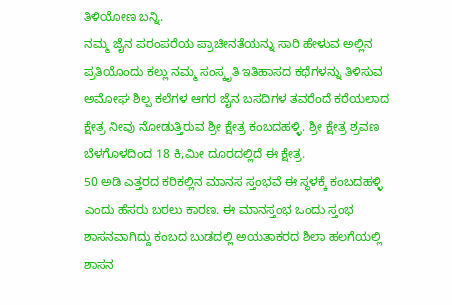ತಿಳಿಯೋಣ ಬನ್ನಿ.
ನಮ್ಮ ಜೈನ ಪರಂಪರೆಯ ಪ್ರಾಚೀನತೆಯನ್ನು ಸಾರಿ ಹೇಳುವ ಅಲ್ಲಿನ ಪ್ರತಿಯೊಂದು ಕಲ್ಲು ನಮ್ಮ ಸಂಸ್ಕೃತಿ ಇತಿಹಾಸದ ಕಥೆಗಳನ್ನು ತಿಳಿಸುವ ಅಮೋಘ ಶಿಲ್ಪ ಕಲೆಗಳ ಆಗರ ಜೈನ ಬಸದಿಗಳ ತವರೆಂದೆ ಕರೆಯಲಾದ ಕ್ಷೇತ್ರ ನೀವು ನೋಡುತ್ತಿರುವ ಶ್ರೀ ಕ್ಷೇತ್ರ ಕಂಬದಹಳ್ಳಿ. ಶ್ರೀ ಕ್ಷೇತ್ರ ಶ್ರವಣ ಬೆಳಗೊಳದಿಂದ 18 ಕಿ,ಮೀ ದೂರದಲ್ಲಿದೆ ಈ ಕ್ಷೇತ್ರ.
50 ಅಡಿ ಎತ್ತರದ ಕರಿಕಲ್ಲಿನ ಮಾನಸ ಸ್ತಂಭವೆ ಈ ಸ್ಥಳಕ್ಕೆ ಕಂಬದಹಳ್ಳಿ ಎಂದು ಹೆಸರು ಬರಲು ಕಾರಣ. ಈ ಮಾನಸ್ತಂಭ ಒಂದು ಸ್ತಂಭ ಶಾಸನವಾಗಿದ್ದು ಕಂಬದ ಬುಡದಲ್ಲಿ ಅಯತಾಕರದ ಶಿಲಾ ಹಲಗೆಯಲ್ಲಿ ಶಾಸನ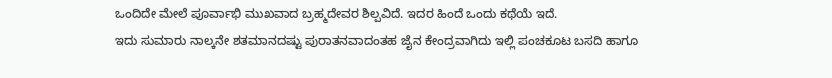ಒಂದಿದೇ ಮೇಲೆ ಪೂರ್ವಾಭಿ ಮುಖವಾದ ಬ್ರಹ್ಮದೇವರ ಶಿಲ್ಪವಿದೆ. ಇದರ ಹಿಂದೆ ಒಂದು ಕಥೆಯೆ ಇದೆ.
ಇದು ಸುಮಾರು ನಾಲ್ಕನೇ ಶತಮಾನದಷ್ಟು ಪುರಾತನವಾದಂತಹ ಜೈನ ಕೇಂದ್ರವಾಗಿದು ಇಲ್ಲಿ ಪಂಚಕೂಟ ಬಸದಿ ಹಾಗೂ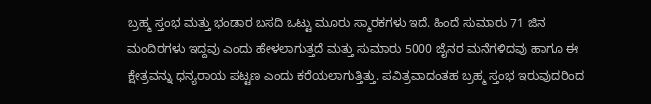ಬ್ರಹ್ಮ ಸ್ತಂಭ ಮತ್ತು ಭಂಡಾರ ಬಸದಿ ಒಟ್ಟು ಮೂರು ಸ್ಮಾರಕಗಳು ಇದೆ. ಹಿಂದೆ ಸುಮಾರು 71 ಜಿನ ಮಂದಿರಗಳು ಇದ್ದವು ಎಂದು ಹೇಳಲಾಗುತ್ತದೆ ಮತ್ತು ಸುಮಾರು 5000 ಜೈನರ ಮನೆಗಳಿದವು ಹಾಗೂ ಈ ಕ್ಷೇತ್ರವನ್ನು ಧನ್ಯರಾಯ ಪಟ್ಟಣ ಎಂದು ಕರೆಯಲಾಗುತ್ತಿತ್ತು. ಪವಿತ್ರವಾದಂತಹ ಬ್ರಹ್ಮ ಸ್ತಂಭ ಇರುವುದರಿಂದ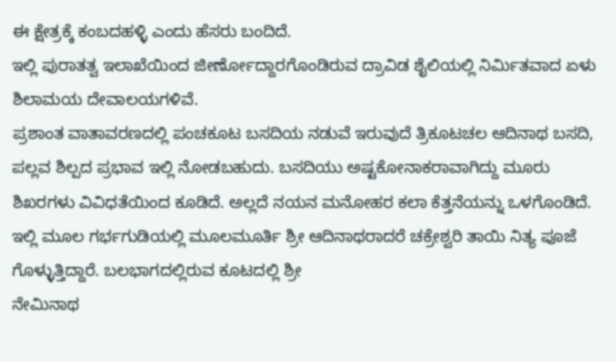ಈ ಕ್ಷೇತ್ರಕ್ಕೆ ಕಂಬದಹಳ್ಳಿ ಎಂದು ಹೆಸರು ಬಂದಿದೆ.
ಇಲ್ಲಿ ಪುರಾತತ್ವ ಇಲಾಖೆಯಿಂದ ಜೀರ್ಣೋದ್ದಾರಗೊಂಡಿರುವ ದ್ರಾವಿಡ ಶೈಲಿಯಲ್ಲಿ ನಿರ್ಮಿತವಾದ ಏಳು ಶಿಲಾಮಯ ದೇವಾಲಯಗಳಿವೆ.
ಪ್ರಶಾಂತ ವಾತಾವರಣದಲ್ಲಿ ಪಂಚಕೂಟ ಬಸದಿಯ ನಡುವೆ ಇರುವುದೆ ತ್ರಿಕೂಟಚಲ ಆದಿನಾಥ ಬಸದಿ, ಪಲ್ಲವ ಶಿಲ್ಪದ ಪ್ರಭಾವ ಇಲ್ಲಿ ನೋಡಬಹುದು. ಬಸದಿಯು ಅಷ್ಟಕೋನಾಕರಾವಾಗಿದ್ದು ಮೂರು ಶಿಖರಗಳು ವಿವಿಧತೆಯಿಂದ ಕೂಡಿದೆ. ಅಲ್ಲದೆ ನಯನ ಮನೋಹರ ಕಲಾ ಕೆತ್ತನೆಯನ್ನು ಒಳಗೊಂಡಿದೆ. ಇಲ್ಲಿ ಮೂಲ ಗರ್ಭಗುಡಿಯಲ್ಲಿ ಮೂಲಮೂರ್ತಿ ಶ್ರೀ ಆದಿನಾಥರಾದರೆ ಚಕ್ರೇಶ್ವರಿ ತಾಯಿ ನಿತ್ಯ ಪೂಜೆ ಗೊಳ್ಳುತ್ತಿದ್ದಾರೆ. ಬಲಭಾಗದಲ್ಲಿರುವ ಕೂಟದಲ್ಲಿ ಶ್ರೀ
ನೇಮಿನಾಥ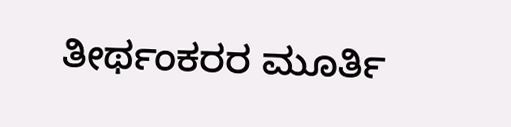ತೀರ್ಥಂಕರರ ಮೂರ್ತಿ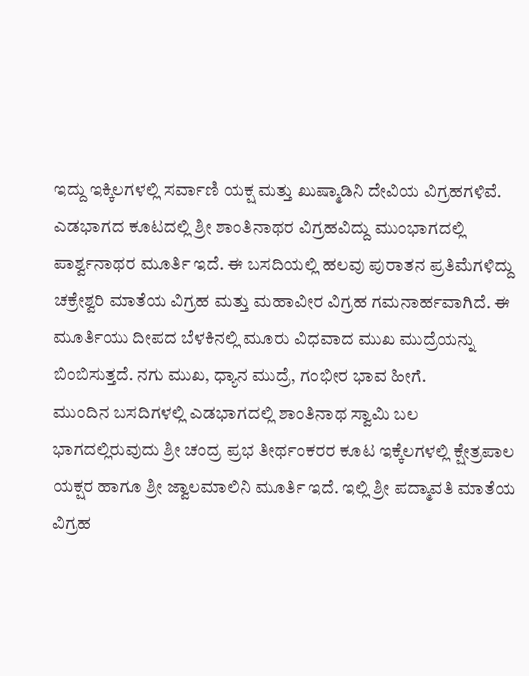ಇದ್ದು ಇಕ್ಕಿಲಗಳಲ್ಲಿ ಸರ್ವಾಣಿ ಯಕ್ಷ ಮತ್ತು ಖುಷ್ಮಾಡಿನಿ ದೇವಿಯ ವಿಗ್ರಹಗಳಿವೆ. ಎಡಭಾಗದ ಕೂಟದಲ್ಲಿ ಶ್ರೀ ಶಾಂತಿನಾಥರ ವಿಗ್ರಹವಿದ್ದು ಮುಂಭಾಗದಲ್ಲಿ ಪಾರ್ಶ್ವನಾಥರ ಮೂರ್ತಿ ಇದೆ. ಈ ಬಸದಿಯಲ್ಲಿ ಹಲವು ಪುರಾತನ ಪ್ರತಿಮೆಗಳಿದ್ದು ಚಕ್ರೇಶ್ವರಿ ಮಾತೆಯ ವಿಗ್ರಹ ಮತ್ತು ಮಹಾವೀರ ವಿಗ್ರಹ ಗಮನಾರ್ಹವಾಗಿದೆ. ಈ ಮೂರ್ತಿಯು ದೀಪದ ಬೆಳಕಿನಲ್ಲಿ ಮೂರು ವಿಧವಾದ ಮುಖ ಮುದ್ರೆಯನ್ನು ಬಿಂಬಿಸುತ್ತದೆ. ನಗು ಮುಖ, ಧ್ಯಾನ ಮುದ್ರೆ, ಗಂಭೀರ ಭಾವ ಹೀಗೆ.
ಮುಂದಿನ ಬಸದಿಗಳಲ್ಲಿ ಎಡಭಾಗದಲ್ಲಿ ಶಾಂತಿನಾಥ ಸ್ವಾಮಿ ಬಲ ಭಾಗದಲ್ಲಿರುವುದು ಶ್ರೀ ಚಂದ್ರ ಪ್ರಭ ತೀರ್ಥಂಕರರ ಕೂಟ ಇಕ್ಕೆಲಗಳಲ್ಲಿ ಕ್ಷೇತ್ರಪಾಲ ಯಕ್ಷರ ಹಾಗೂ ಶ್ರೀ ಜ್ವಾಲಮಾಲಿನಿ ಮೂರ್ತಿ ಇದೆ. ಇಲ್ಲಿ ಶ್ರೀ ಪದ್ಮಾವತಿ ಮಾತೆಯ ವಿಗ್ರಹ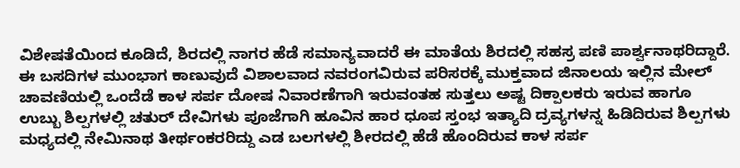ವಿಶೇಷತೆಯಿಂದ ಕೂಡಿದೆ, ಶಿರದಲ್ಲಿ ನಾಗರ ಹೆಡೆ ಸಮಾನ್ಯವಾದರೆ ಈ ಮಾತೆಯ ಶಿರದಲ್ಲಿ ಸಹಸ್ರ ಪಣಿ ಪಾರ್ಶ್ವನಾಥರಿದ್ದಾರೆ.
ಈ ಬಸದಿಗಳ ಮುಂಭಾಗ ಕಾಣುವುದೆ ವಿಶಾಲವಾದ ನವರಂಗವಿರುವ ಪರಿಸರಕ್ಕೆ ಮುಕ್ತವಾದ ಜಿನಾಲಯ ಇಲ್ಲಿನ ಮೇಲ್ ಚಾವಣಿಯಲ್ಲಿ ಒಂದೆಡೆ ಕಾಳ ಸರ್ಪ ದೋಷ ನಿವಾರಣೆಗಾಗಿ ಇರುವಂತಹ ಸುತ್ತಲು ಅಷ್ಟ ದಿಕ್ಪಾಲಕರು ಇರುವ ಹಾಗೂ ಉಬ್ಬು ಶಿಲ್ಪಗಳಲ್ಲಿ ಚತುರ್ ದೇವಿಗಳು ಪೂಜೆಗಾಗಿ ಹೂವಿನ ಹಾರ ಧೂಪ ಸ್ತಂಭ ಇತ್ಯಾದಿ ದ್ರವ್ಯಗಳನ್ನ ಹಿಡಿದಿರುವ ಶಿಲ್ಪಗಳು ಮಧ್ಯದಲ್ಲಿ ನೇಮಿನಾಥ ತೀರ್ಥಂಕರರಿದ್ದು ಎಡ ಬಲಗಳಲ್ಲಿ ಶೀರದಲ್ಲಿ ಹೆಡೆ ಹೊಂದಿರುವ ಕಾಳ ಸರ್ಪ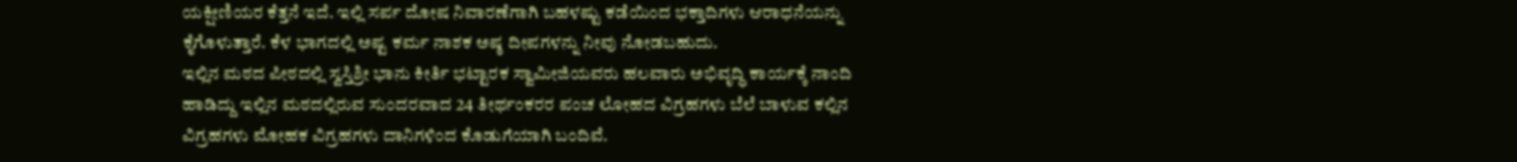ಯಕ್ಷೀಣಿಯರ ಕೆತ್ತನೆ ಇದೆ. ಇಲ್ಲಿ ಸರ್ಪ ದೋಷ ನಿವಾರಣೆಗಾಗಿ ಬಹಳಷ್ಟು ಕಡೆಯಿಂದ ಭಕ್ತಾದಿಗಳು ಆರಾಧನೆಯನ್ನು ಕೈಗೊಳುತ್ತಾರೆ. ಕೆಳ ಭಾಗದಲ್ಲಿ ಅಷ್ಟ ಕರ್ಮ ನಾಶಕ ಅಷ್ಠ ದೀಪಗಳನ್ನು ನೀವು ನೋಡಬಹುದು.
ಇಲ್ಲಿನ ಮಠದ ಪೀಠದಲ್ಲಿ ಸ್ವಸ್ತಿಶ್ರೀ ಭಾನು ಕೀರ್ತಿ ಭಟ್ಟಾರಕ ಸ್ವಾಮೀಜಿಯವರು ಹಲವಾರು ಅಭಿವೃದ್ಧಿ ಕಾರ್ಯಕ್ಕೆ ನಾಂದಿ ಹಾಡಿದ್ದು ಇಲ್ಲಿನ ಮಠದಲ್ಲಿರುವ ಸುಂದರವಾದ 24 ತೀರ್ಥಂಕರರ ಪಂಚ ಲೋಹದ ವಿಗ್ರಹಗಳು ಬೆಲೆ ಬಾಳುವ ಕಲ್ಲಿನ ವಿಗ್ರಹಗಳು ಮೋಹಕ ವಿಗ್ರಹಗಳು ದಾನಿಗಳಿಂದ ಕೊಡುಗೆಯಾಗಿ ಬಂದಿವೆ.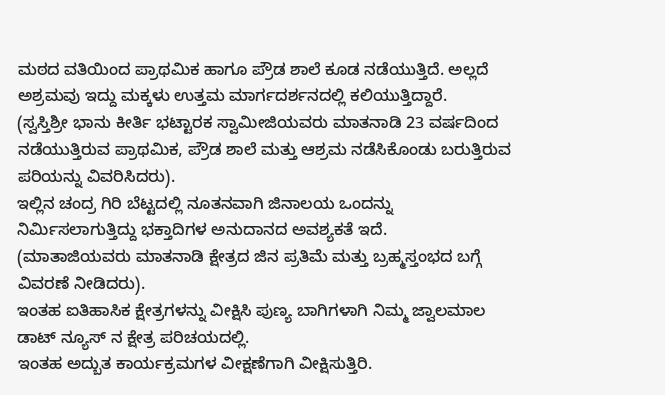ಮಠದ ವತಿಯಿಂದ ಪ್ರಾಥಮಿಕ ಹಾಗೂ ಪ್ರೌಡ ಶಾಲೆ ಕೂಡ ನಡೆಯುತ್ತಿದೆ. ಅಲ್ಲದೆ ಅಶ್ರಮವು ಇದ್ದು ಮಕ್ಕಳು ಉತ್ತಮ ಮಾರ್ಗದರ್ಶನದಲ್ಲಿ ಕಲಿಯುತ್ತಿದ್ದಾರೆ.
(ಸ್ವಸ್ತಿಶ್ರೀ ಭಾನು ಕೀರ್ತಿ ಭಟ್ಟಾರಕ ಸ್ವಾಮೀಜಿಯವರು ಮಾತನಾಡಿ 23 ವರ್ಷದಿಂದ ನಡೆಯುತ್ತಿರುವ ಪ್ರಾಥಮಿಕ, ಪ್ರೌಡ ಶಾಲೆ ಮತ್ತು ಆಶ್ರಮ ನಡೆಸಿಕೊಂಡು ಬರುತ್ತಿರುವ ಪರಿಯನ್ನು ವಿವರಿಸಿದರು).
ಇಲ್ಲಿನ ಚಂದ್ರ ಗಿರಿ ಬೆಟ್ಟದಲ್ಲಿ ನೂತನವಾಗಿ ಜಿನಾಲಯ ಒಂದನ್ನು ನಿರ್ಮಿಸಲಾಗುತ್ತಿದ್ದು ಭಕ್ತಾದಿಗಳ ಅನುದಾನದ ಅವಶ್ಯಕತೆ ಇದೆ.
(ಮಾತಾಜಿಯವರು ಮಾತನಾಡಿ ಕ್ಷೇತ್ರದ ಜಿನ ಪ್ರತಿಮೆ ಮತ್ತು ಬ್ರಹ್ಮಸ್ತಂಭದ ಬಗ್ಗೆ ವಿವರಣೆ ನೀಡಿದರು).
ಇಂತಹ ಐತಿಹಾಸಿಕ ಕ್ಷೇತ್ರಗಳನ್ನು ವೀಕ್ಷಿಸಿ ಪುಣ್ಯ ಬಾಗಿಗಳಾಗಿ ನಿಮ್ಮ ಜ್ವಾಲಮಾಲ ಡಾಟ್ ನ್ಯೂಸ್ ನ ಕ್ಷೇತ್ರ ಪರಿಚಯದಲ್ಲಿ.
ಇಂತಹ ಅದ್ಬುತ ಕಾರ್ಯಕ್ರಮಗಳ ವೀಕ್ಷಣೆಗಾಗಿ ವೀಕ್ಷಿಸುತ್ತಿರಿ.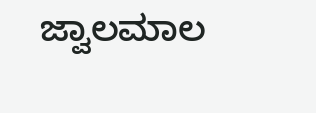ಜ್ವಾಲಮಾಲ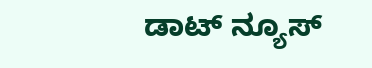ಡಾಟ್ ನ್ಯೂಸ್